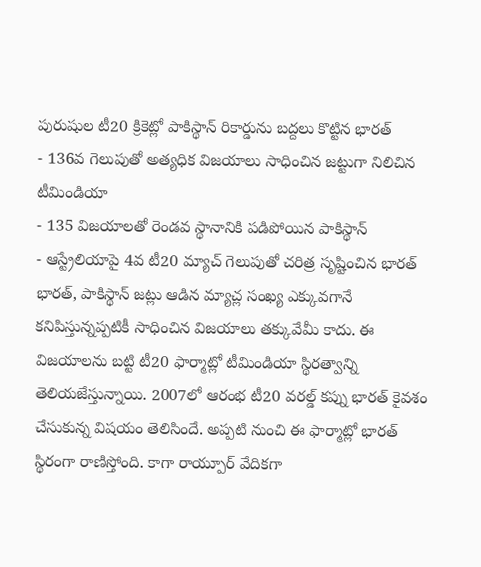పురుషుల టీ20 క్రికెట్లో పాకిస్థాన్ రికార్డును బద్దలు కొట్టిన భారత్
- 136వ గెలుపుతో అత్యధిక విజయాలు సాధించిన జట్టుగా నిలిచిన టీమిండియా
- 135 విజయాలతో రెండవ స్థానానికి పడిపోయిన పాకిస్థాన్
- ఆస్ట్రేలియాపై 4వ టీ20 మ్యాచ్ గెలుపుతో చరిత్ర సృష్టించిన భారత్
భారత్, పాకిస్థాన్ జట్లు ఆడిన మ్యాచ్ల సంఖ్య ఎక్కువగానే కనిపిస్తున్నప్పటికీ సాధించిన విజయాలు తక్కువేమీ కాదు. ఈ విజయాలను బట్టి టీ20 ఫార్మాట్లో టీమిండియా స్థిరత్వాన్ని తెలియజేస్తున్నాయి. 2007లో ఆరంభ టీ20 వరల్డ్ కప్ను భారత్ కైవశం చేసుకున్న విషయం తెలిసిందే. అప్పటి నుంచి ఈ ఫార్మాట్లో భారత్ స్థిరంగా రాణిస్తోంది. కాగా రాయ్పూర్ వేదికగా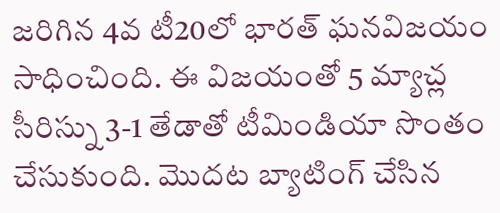జరిగిన 4వ టీ20లో భారత్ ఘనవిజయం సాధించింది. ఈ విజయంతో 5 మ్యాచ్ల సీరిస్ను 3-1 తేడాతో టీమిండియా సొంతం చేసుకుంది. మొదట బ్యాటింగ్ చేసిన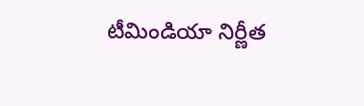టీమిండియా నిర్ణీత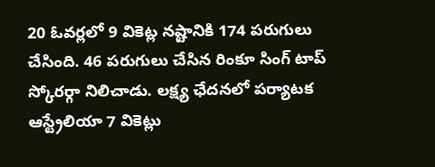20 ఓవర్లలో 9 వికెట్ల నష్టానికి 174 పరుగులు చేసింది. 46 పరుగులు చేసిన రింకూ సింగ్ టాప్ స్కోరర్గా నిలిచాడు. లక్ష్య ఛేదనలో పర్యాటక ఆస్ట్రేలియా 7 వికెట్లు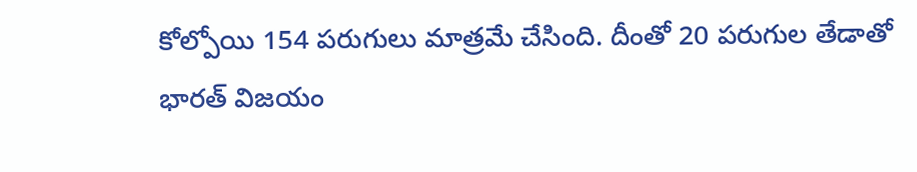కోల్పోయి 154 పరుగులు మాత్రమే చేసింది. దీంతో 20 పరుగుల తేడాతో భారత్ విజయం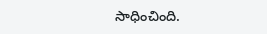సాధించింది.